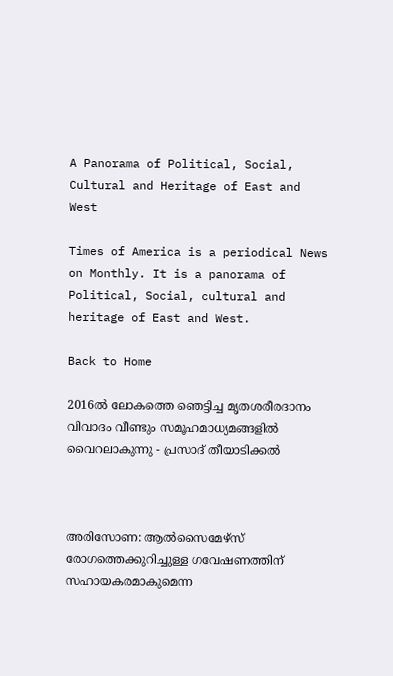A Panorama of Political, Social, Cultural and Heritage of East and West

Times of America is a periodical News on Monthly. It is a panorama of Political, Social, cultural and heritage of East and West.

Back to Home

2016ല്‍ ലോകത്തെ ഞെട്ടിച്ച മൃതശരീരദാനം വിവാദം വീണ്ടും സമൂഹമാധ്യമങ്ങളില്‍ വൈറലാകുന്നു - പ്രസാദ് തീയാടിക്കല്‍



അരിസോണ: ആല്‍സൈമേഴ്സ് രോഗത്തെക്കുറിച്ചുള്ള ഗവേഷണത്തിന് സഹായകരമാകുമെന്ന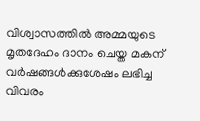വിശ്വാസത്തില്‍ അമ്മയുടെ മൃതദേഹം ദാനം ചെയ്ത മകന് വര്‍ഷങ്ങള്‍ക്കുശേഷം ലഭിച്ച വിവരം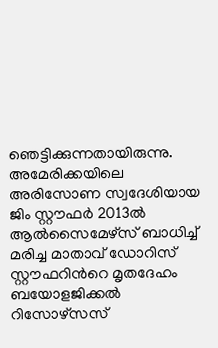ഞെട്ടിക്കുന്നതായിരുന്നു. അമേരിക്കയിലെ അരിസോണ സ്വദേശിയായ ജിം സ്റ്റൗഫര്‍ 2013ല്‍ ആല്‍സൈമേഴ്സ് ബാധിച്ച് മരിച്ച മാതാവ് ഡോറിസ് സ്റ്റൗഫറിന്‍റെ മൃതദേഹം ബയോളജിക്കല്‍ റിസോഴ്സസ്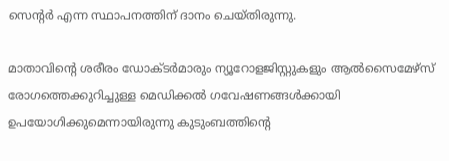സെന്‍റര്‍ എന്ന സ്ഥാപനത്തിന് ദാനം ചെയ്തിരുന്നു.

മാതാവിന്‍റെ ശരീരം ഡോക്ടര്‍മാരും ന്യൂറോളജിസ്റ്റുകളും ആല്‍സൈമേഴ്സ് രോഗത്തെക്കുറിച്ചുള്ള മെഡിക്കല്‍ ഗവേഷണങ്ങള്‍ക്കായി ഉപയോഗിക്കുമെന്നായിരുന്നു കുടുംബത്തിന്‍റെ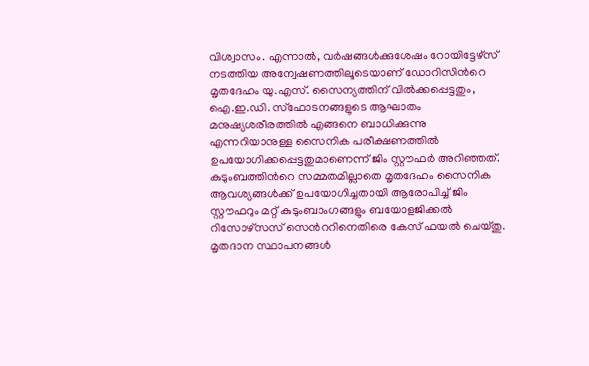വിശ്വാസം. എന്നാല്‍, വര്‍ഷങ്ങള്‍ക്കുശേഷം റോയിട്ടേഴ്സ് നടത്തിയ അന്വേഷണത്തിലൂടെയാണ് ഡോറിസിന്‍റെ മൃതദേഹം യു.എസ്. സൈന്യത്തിന് വില്‍ക്കപ്പെട്ടതും, ഐ.ഇ.ഡി. സ്ഫോടനങ്ങളുടെ ആഘാതം മനുഷ്യശരീരത്തില്‍ എങ്ങനെ ബാധിക്കുന്നു എന്നറിയാനുള്ള സൈനിക പരീക്ഷണത്തില്‍ ഉപയോഗിക്കപ്പെട്ടതുമാണെന്ന് ജിം സ്റ്റൗഫര്‍ അറിഞ്ഞത്. കുടുംബത്തിന്‍റെ സമ്മതമില്ലാതെ മൃതദേഹം സൈനിക ആവശ്യങ്ങള്‍ക്ക് ഉപയോഗിച്ചതായി ആരോപിച്ച് ജിം സ്റ്റൗഫറും മറ്റ് കുടുംബാംഗങ്ങളും ബയോളജിക്കല്‍ റിസോഴ്സസ് സെന്‍ററിനെതിരെ കേസ് ഫയല്‍ ചെയ്തു. മൃതദാന സ്ഥാപനങ്ങള്‍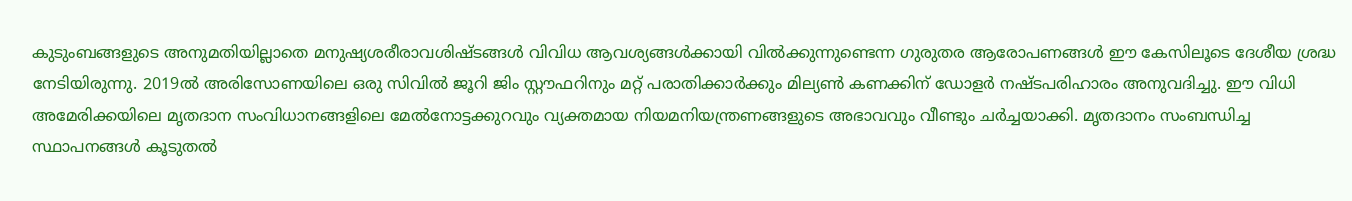കുടുംബങ്ങളുടെ അനുമതിയില്ലാതെ മനുഷ്യശരീരാവശിഷ്ടങ്ങള്‍ വിവിധ ആവശ്യങ്ങള്‍ക്കായി വില്‍ക്കുന്നുണ്ടെന്ന ഗുരുതര ആരോപണങ്ങള്‍ ഈ കേസിലൂടെ ദേശീയ ശ്രദ്ധ നേടിയിരുന്നു. 2019ല്‍ അരിസോണയിലെ ഒരു സിവില്‍ ജൂറി ജിം സ്റ്റൗഫറിനും മറ്റ് പരാതിക്കാര്‍ക്കും മില്യണ്‍ കണക്കിന് ഡോളര്‍ നഷ്ടപരിഹാരം അനുവദിച്ചു. ഈ വിധി അമേരിക്കയിലെ മൃതദാന സംവിധാനങ്ങളിലെ മേല്‍നോട്ടക്കുറവും വ്യക്തമായ നിയമനിയന്ത്രണങ്ങളുടെ അഭാവവും വീണ്ടും ചര്‍ച്ചയാക്കി. മൃതദാനം സംബന്ധിച്ച സ്ഥാപനങ്ങള്‍ കൂടുതല്‍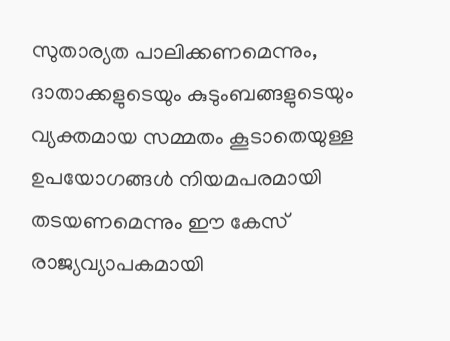സുതാര്യത പാലിക്കണമെന്നും, ദാതാക്കളുടെയും കുടുംബങ്ങളുടെയും വ്യക്തമായ സമ്മതം കൂടാതെയുള്ള ഉപയോഗങ്ങള്‍ നിയമപരമായി തടയണമെന്നും ഈ കേസ് രാജ്യവ്യാപകമായി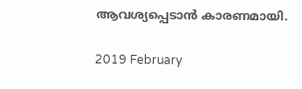ആവശ്യപ്പെടാന്‍ കാരണമായി.

2019 February